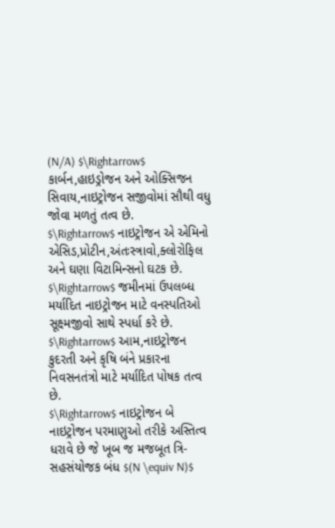(N/A) $\Rightarrow$ કાર્બન,હાઇડ્રોજન અને ઓક્સિજન સિવાય,નાઇટ્રોજન સજીવોમાં સૌથી વધુ જોવા મળતું તત્વ છે.
$\Rightarrow$ નાઇટ્રોજન એ એમિનો એસિડ,પ્રોટીન,અંતઃસ્ત્રાવો,ક્લોરોફિલ અને ઘણા વિટામિન્સનો ઘટક છે.
$\Rightarrow$ જમીનમાં ઉપલબ્ધ મર્યાદિત નાઇટ્રોજન માટે વનસ્પતિઓ સૂક્ષ્મજીવો સાથે સ્પર્ધા કરે છે.
$\Rightarrow$ આમ,નાઇટ્રોજન કુદરતી અને કૃષિ બંને પ્રકારના નિવસનતંત્રો માટે મર્યાદિત પોષક તત્વ છે.
$\Rightarrow$ નાઇટ્રોજન બે નાઇટ્રોજન પરમાણુઓ તરીકે અસ્તિત્વ ધરાવે છે જે ખૂબ જ મજબૂત ત્રિ-સહસંયોજક બંધ $(N \equiv N)$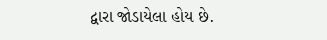દ્વારા જોડાયેલા હોય છે.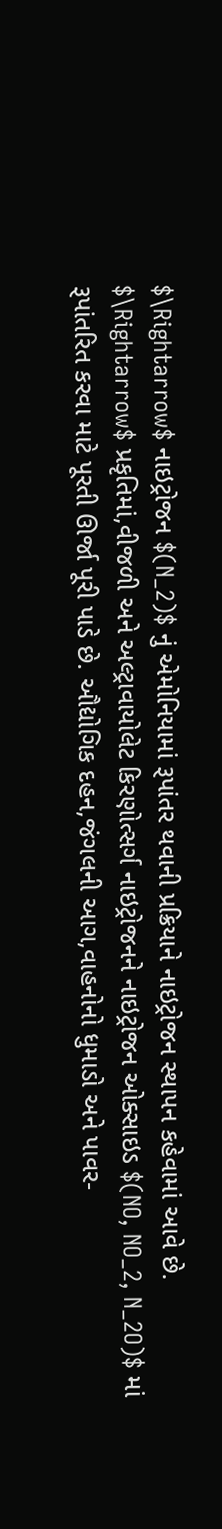$\Rightarrow$ નાઇટ્રોજન $(N_2)$ નું એમોનિયામાં રૂપાંતર થવાની પ્રક્રિયાને નાઇટ્રોજન સ્થાપન કહેવામાં આવે છે.
$\Rightarrow$ પ્રકૃતિમાં,વીજળી અને અલ્ટ્રાવાયોલેટ કિરણોત્સર્ગ નાઇટ્રોજનને નાઇટ્રોજન ઓક્સાઇડ $(NO, NO_2, N_2O)$ માં રૂપાંતરિત કરવા માટે પૂરતી ઊર્જા પૂરી પાડે છે. ઔદ્યોગિક દહન,જંગલની આગ,વાહનોનો ધુમાડો અને પાવર-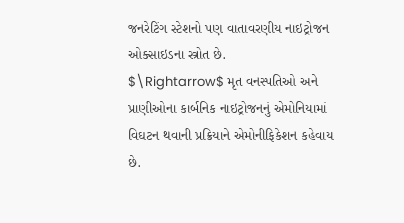જનરેટિંગ સ્ટેશનો પણ વાતાવરણીય નાઇટ્રોજન ઓક્સાઇડના સ્ત્રોત છે.
$\Rightarrow$ મૃત વનસ્પતિઓ અને પ્રાણીઓના કાર્બનિક નાઇટ્રોજનનું એમોનિયામાં વિઘટન થવાની પ્રક્રિયાને એમોનીફિકેશન કહેવાય છે.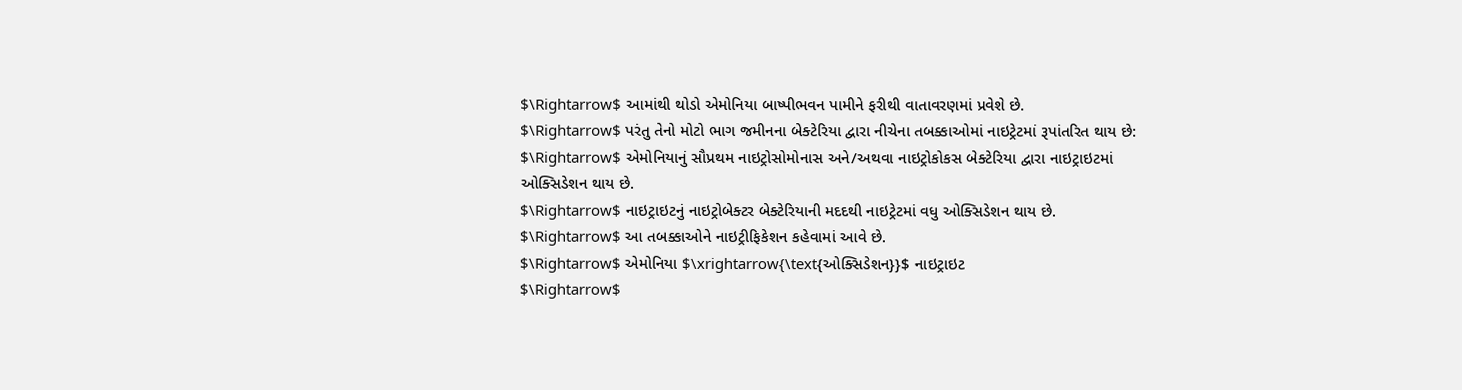$\Rightarrow$ આમાંથી થોડો એમોનિયા બાષ્પીભવન પામીને ફરીથી વાતાવરણમાં પ્રવેશે છે.
$\Rightarrow$ પરંતુ તેનો મોટો ભાગ જમીનના બેક્ટેરિયા દ્વારા નીચેના તબક્કાઓમાં નાઇટ્રેટમાં રૂપાંતરિત થાય છે:
$\Rightarrow$ એમોનિયાનું સૌપ્રથમ નાઇટ્રોસોમોનાસ અને/અથવા નાઇટ્રોકોકસ બેક્ટેરિયા દ્વારા નાઇટ્રાઇટમાં ઓક્સિડેશન થાય છે.
$\Rightarrow$ નાઇટ્રાઇટનું નાઇટ્રોબેક્ટર બેક્ટેરિયાની મદદથી નાઇટ્રેટમાં વધુ ઓક્સિડેશન થાય છે.
$\Rightarrow$ આ તબક્કાઓને નાઇટ્રીફિકેશન કહેવામાં આવે છે.
$\Rightarrow$ એમોનિયા $\xrightarrow{\text{ઓક્સિડેશન}}$ નાઇટ્રાઇટ
$\Rightarrow$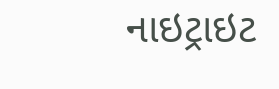નાઇટ્રાઇટ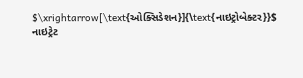$\xrightarrow[\text{ઓક્સિડેશન}]{\text{નાઇટ્રોબેક્ટર}}$ નાઇટ્રેટ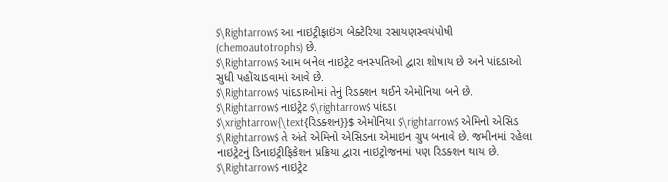$\Rightarrow$ આ નાઇટ્રીફાઇંગ બેક્ટેરિયા રસાયણસ્વયંપોષી (chemoautotrophs) છે.
$\Rightarrow$ આમ બનેલ નાઇટ્રેટ વનસ્પતિઓ દ્વારા શોષાય છે અને પાંદડાઓ સુધી પહોંચાડવામાં આવે છે.
$\Rightarrow$ પાંદડાઓમાં તેનું રિડક્શન થઈને એમોનિયા બને છે.
$\Rightarrow$ નાઇટ્રેટ $\rightarrow$ પાંદડા $\xrightarrow{\text{રિડક્શન}}$ એમોનિયા $\rightarrow$ એમિનો એસિડ
$\Rightarrow$ તે અંતે એમિનો એસિડના એમાઇન ગ્રુપ બનાવે છે. જમીનમાં રહેલા નાઇટ્રેટનું ડિનાઇટ્રીફિકેશન પ્રક્રિયા દ્વારા નાઇટ્રોજનમાં પણ રિડક્શન થાય છે.
$\Rightarrow$ નાઇટ્રેટ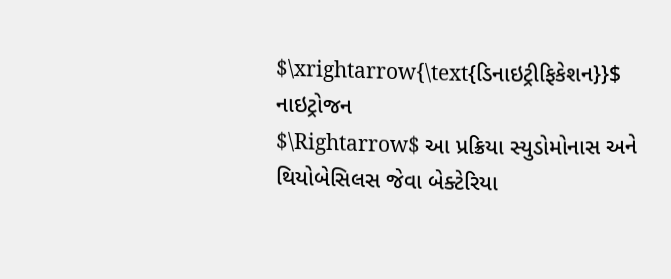$\xrightarrow{\text{ડિનાઇટ્રીફિકેશન}}$ નાઇટ્રોજન
$\Rightarrow$ આ પ્રક્રિયા સ્યુડોમોનાસ અને થિયોબેસિલસ જેવા બેક્ટેરિયા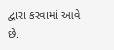દ્વારા કરવામાં આવે છે.